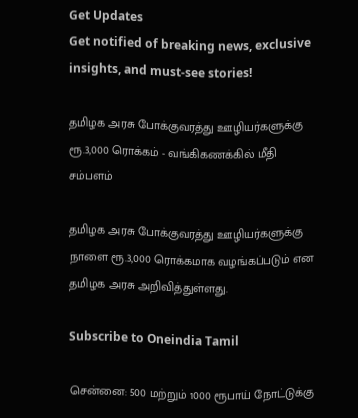Get Updates
Get notified of breaking news, exclusive insights, and must-see stories!

தமிழக அரசு போக்குவரத்து ஊழியர்களுக்கு ரூ.3,000 ரொக்கம் - வங்கிகணக்கில் மீதி சம்பளம்

தமிழக அரசு போக்குவரத்து ஊழியர்களுக்கு நாளை ரூ.3,000 ரொக்கமாக வழங்கப்படும் என தமிழக அரசு அறிவித்துள்ளது.

Subscribe to Oneindia Tamil

சென்னை: 500 மற்றும் 1000 ரூபாய் நோட்டுக்கு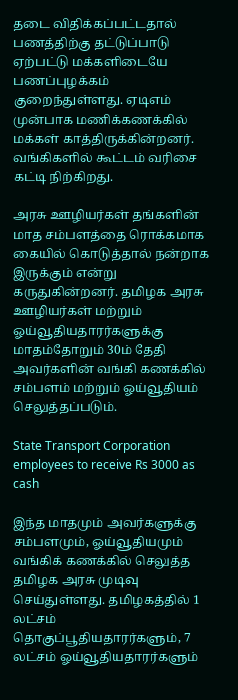தடை விதிக்கப்பட்டதால் பணத்திற்கு தட்டுப்பாடு ஏற்பட்டு மக்களிடையே பணப்புழக்கம் குறைந்துள்ளது. ஏடிஎம் முன்பாக மணிக்கணக்கில் மக்கள் காத்திருக்கின்றனர். வங்கிகளில் கூட்டம் வரிசை கட்டி நிற்கிறது.

அரசு ஊழியர்கள் தங்களின் மாத சம்பளத்தை ரொக்கமாக கையில் கொடுத்தால் நன்றாக இருக்கும் என்று கருதுகின்றனர். தமிழக அரசு ஊழியர்கள் மற்றும் ஓய்வூதியதாரர்களுக்கு மாதம்தோறும் 30ம் தேதி அவர்களின் வங்கி கணக்கில் சம்பளம் மற்றும் ஓய்வூதியம் செலுத்தப்படும்.

State Transport Corporation employees to receive Rs 3000 as cash

இந்த மாதமும் அவர்களுக்கு சம்பளமும், ஓய்வூதியமும் வங்கிக் கணக்கில் செலுத்த தமிழக அரசு முடிவு செய்துள்ளது. தமிழகத்தில் 1 லட்சம் தொகுப்பூதியதாரர்களும், 7 லட்சம் ஓய்வூதியதாரர்களும்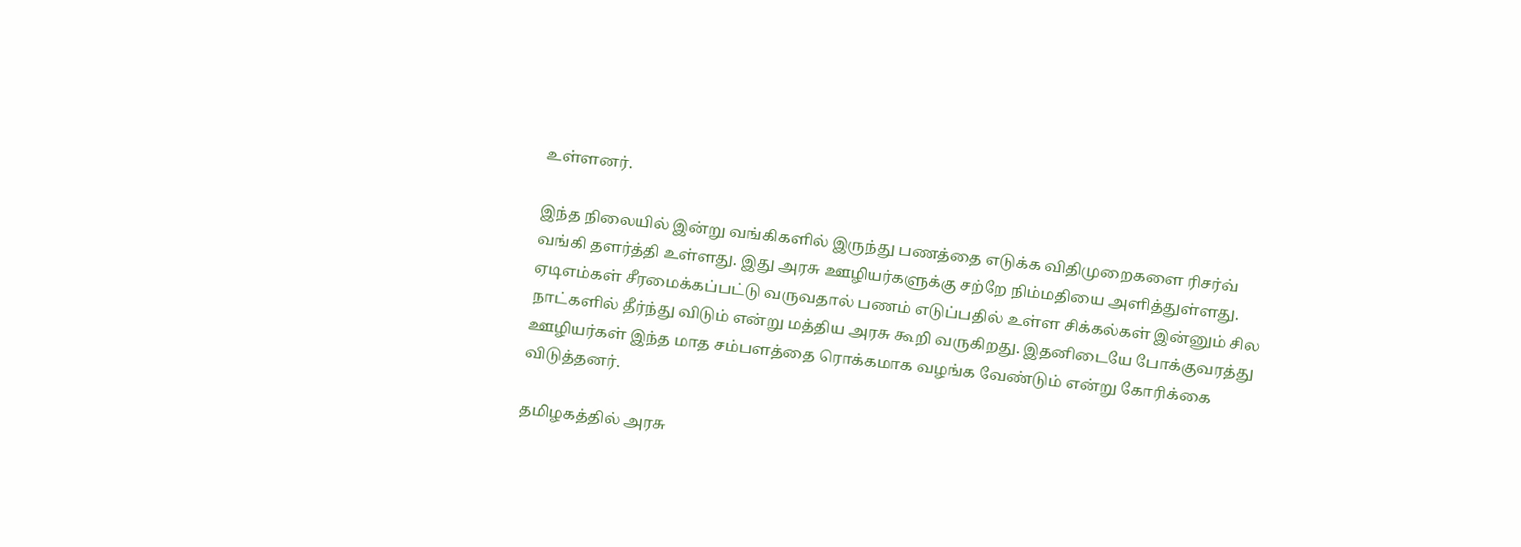உள்ளனர்.

இந்த நிலையில் இன்று வங்கிகளில் இருந்து பணத்தை எடுக்க விதிமுறைகளை ரிசர்வ் வங்கி தளர்த்தி உள்ளது. இது அரசு ஊழியர்களுக்கு சற்றே நிம்மதியை அளித்துள்ளது.
ஏடிஎம்கள் சீரமைக்கப்பட்டு வருவதால் பணம் எடுப்பதில் உள்ள சிக்கல்கள் இன்னும் சில நாட்களில் தீர்ந்து விடும் என்று மத்திய அரசு கூறி வருகிறது. இதனிடையே போக்குவரத்து ஊழியர்கள் இந்த மாத சம்பளத்தை ரொக்கமாக வழங்க வேண்டும் என்று கோரிக்கை விடுத்தனர்.

தமிழகத்தில் அரசு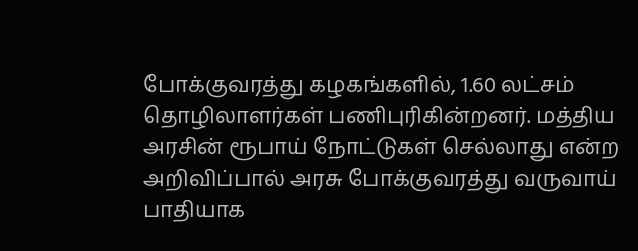போக்குவரத்து கழகங்களில், 1.60 லட்சம் தொழிலாளர்கள் பணிபுரிகின்றனர். மத்திய அரசின் ரூபாய் நோட்டுகள் செல்லாது என்ற அறிவிப்பால் அரசு போக்குவரத்து வருவாய் பாதியாக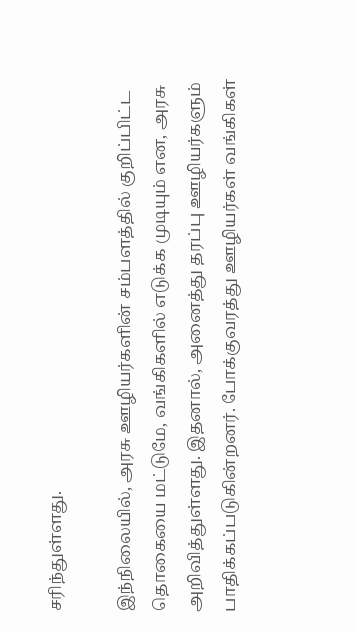சரிந்துள்ளது.

இந்நிலையில், அரசு ஊழியர்களின் சம்பளத்தில் குறிப்பிட்ட தொகையை மட்டுமே, வங்கிகளில் எடுக்க முடியும் என, அரசு அறிவித்துள்ளது. இதனால், அனைத்து தரப்பு ஊழியர்களும் பாதிக்கப்படுகின்றனர். போக்குவரத்து ஊழியர்கள் வங்கிகள்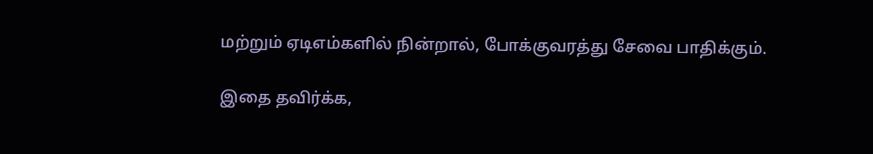மற்றும் ஏடிஎம்களில் நின்றால், போக்குவரத்து சேவை பாதிக்கும்.

இதை தவிர்க்க,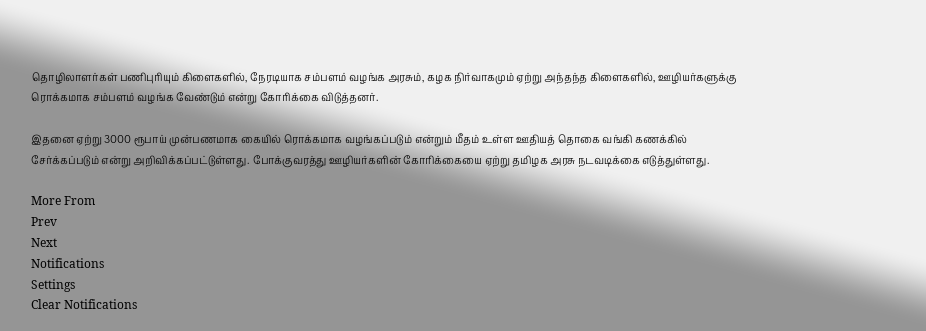தொழிலாளர்கள் பணிபுரியும் கிளைகளில், நேரடியாக சம்பளம் வழங்க அரசும், கழக நிர்வாகமும் ஏற்று அந்தந்த கிளைகளில், ஊழியர்களுக்கு ரொக்கமாக சம்பளம் வழங்க வேண்டும் என்று கோரிக்கை விடுத்தனர்.

இதனை ஏற்று 3000 ரூபாய் முன்பணமாக கையில் ரொக்கமாக வழங்கப்படும் என்றும் மீதம் உள்ள ஊதியத் தொகை வங்கி கணக்கில் சேர்க்கப்படும் என்று அறிவிக்கப்பட்டுள்ளது. போக்குவரத்து ஊழியர்களின் கோரிக்கையை ஏற்று தமிழக அரசு நடவடிக்கை எடுத்துள்ளது.

More From
Prev
Next
Notifications
Settings
Clear Notifications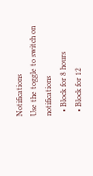Notifications
Use the toggle to switch on notifications
  • Block for 8 hours
  • Block for 12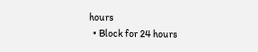hours
  • Block for 24 hours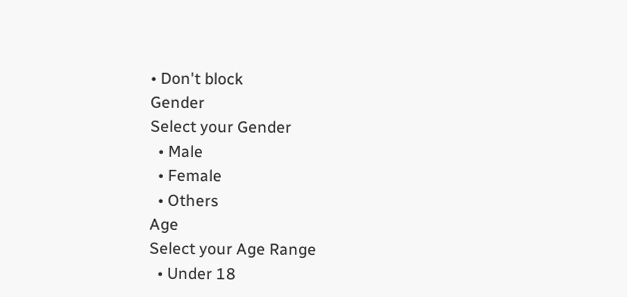• Don't block
Gender
Select your Gender
  • Male
  • Female
  • Others
Age
Select your Age Range
  • Under 18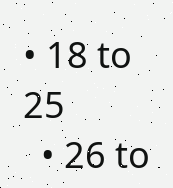• 18 to 25
  • 26 to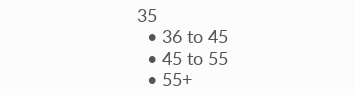35
  • 36 to 45
  • 45 to 55
  • 55+